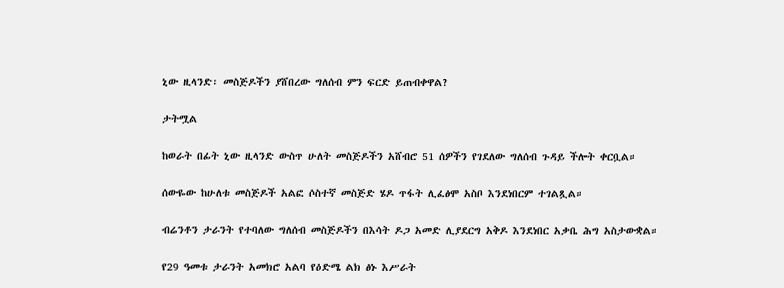ኒው ዚላንድ፡ መስጅዶችን ያሸበረው ግለሰብ ምን ፍርድ ይጠብቀዋል?

ታትሟል

ከወራት በፊት ኒው ዚላንድ ውስጥ ሁለት መስጅዶችን አሸብሮ 51 ሰዎችን የገደለው ግለሰብ ጉዳይ ችሎት ቀርቧል።

ሰውዬው ከሁለቱ መስጅዶች አልፎ ሶስተኛ መስጅድ ሄዶ ጥፋት ሊፈፅሞ አስቦ እንደነበርም ተገልጿል።

ብሬንቶን ታራንት የተባለው ግለሰብ መስጅዶችን በእሳት ዶጋ አመድ ሊያደርግ አቅዶ እንደነበር አቃቤ ሕግ አስታውቋል።

የ29 ዓመቱ ታራንት አመክሮ አልባ የዕድሜ ልክ ፅኑ እሥራት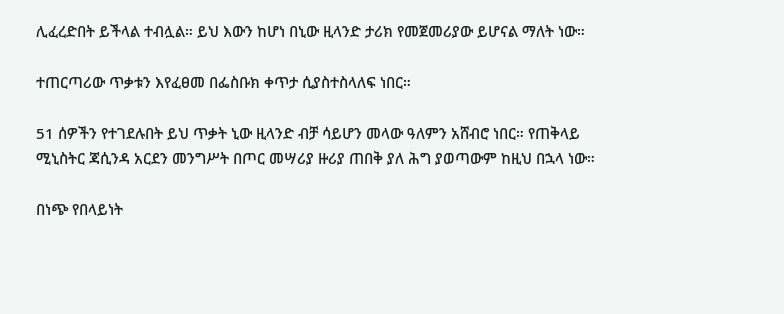ሊፈረድበት ይችላል ተብሏል። ይህ እውን ከሆነ በኒው ዚላንድ ታሪክ የመጀመሪያው ይሆናል ማለት ነው።

ተጠርጣሪው ጥቃቱን እየፈፀመ በፌስቡክ ቀጥታ ሲያስተስላለፍ ነበር።

51 ሰዎችን የተገደሉበት ይህ ጥቃት ኒው ዚላንድ ብቻ ሳይሆን መላው ዓለምን አሸብሮ ነበር። የጠቅላይ ሚኒስትር ጃሲንዳ አርደን መንግሥት በጦር መሣሪያ ዙሪያ ጠበቅ ያለ ሕግ ያወጣውም ከዚህ በኋላ ነው።

በነጭ የበላይነት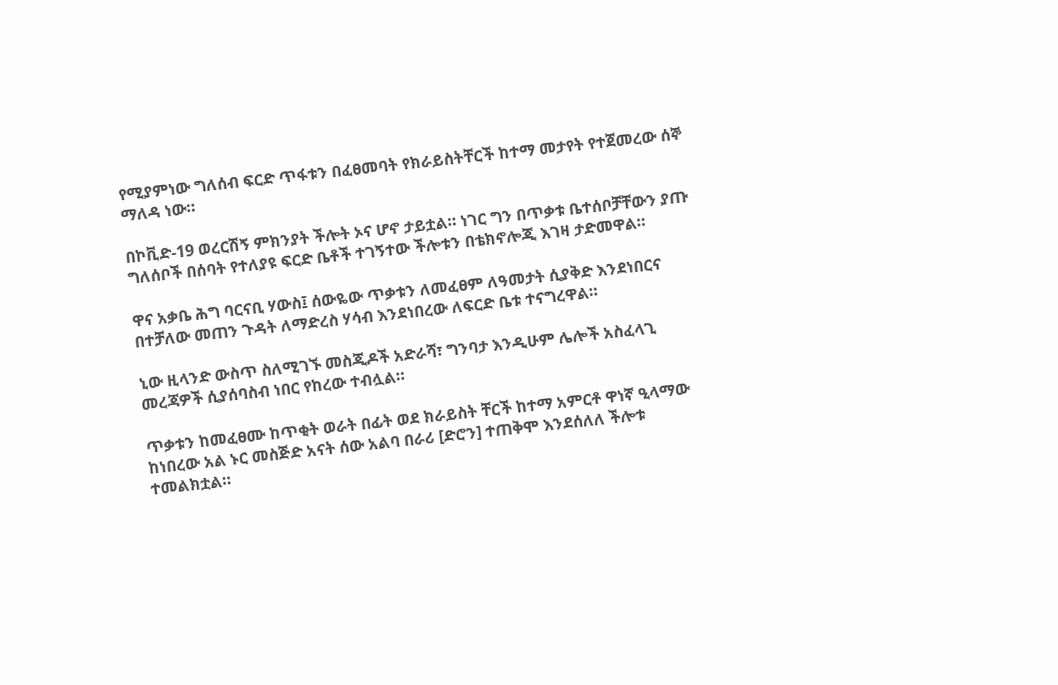የሚያምነው ግለሰብ ፍርድ ጥፋቱን በፈፀመባት የክራይስትቸርች ከተማ መታየት የተጀመረው ሰኞ ማለዳ ነው።

በኮቪድ-19 ወረርሽኝ ምክንያት ችሎት ኦና ሆኖ ታይቷል። ነገር ግን በጥቃቱ ቤተሰቦቻቸውን ያጡ ግለሰቦች በሰባት የተለያዩ ፍርድ ቤቶች ተገኝተው ችሎቱን በቴክኖሎጂ እገዛ ታድመዋል።

ዋና አቃቤ ሕግ ባርናቢ ሃውስ፤ ሰውዬው ጥቃቱን ለመፈፀም ለዓመታት ሲያቅድ እንደነበርና በተቻለው መጠን ጉዳት ለማድረስ ሃሳብ እንደነበረው ለፍርድ ቤቱ ተናግረዋል።

ኒው ዚላንድ ውስጥ ስለሚገኙ መስጂዶች አድራሻ፣ ግንባታ እንዲሁም ሌሎች አስፈላጊ መረጃዎች ሲያሰባስብ ነበር የከረው ተብሏል።

ጥቃቱን ከመፈፀሙ ከጥቂት ወራት በፊት ወደ ክራይስት ቸርች ከተማ አምርቶ ዋነኛ ዒላማው ከነበረው አል ኑር መስጅድ አናት ሰው አልባ በራሪ [ድሮን] ተጠቅሞ እንደሰለለ ችሎቱ ተመልክቷል።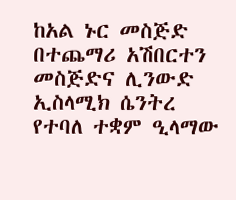ከአል ኑር መስጅድ በተጨማሪ አሽበርተን መስጅድና ሊንውድ ኢስላሚክ ሴንትረ የተባለ ተቋም ዒላማው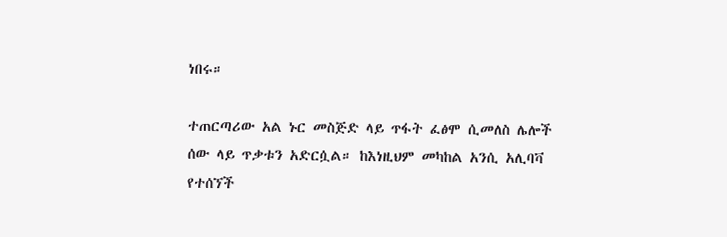ነበሩ።

ተጠርጣሪው አል ኑር መስጅድ ላይ ጥፋት ፈፅሞ ሲመለስ ሌሎች ሰው ላይ ጥቃቱን አድርሷል። ከእነዚህም መካከል አንሲ አሊባቫ የተሰኘች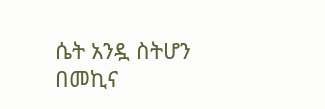ሴት አንዷ ስትሆን በመኪና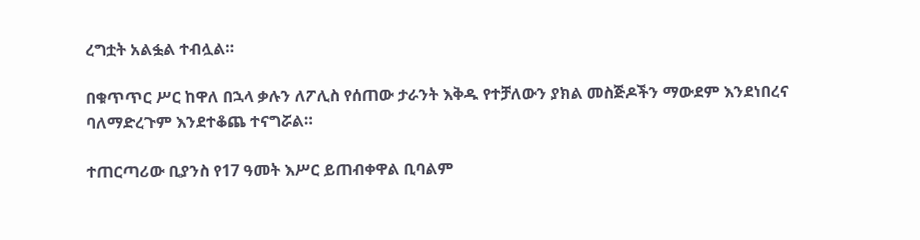ረግቷት አልፏል ተብሏል።

በቁጥጥር ሥር ከዋለ በኋላ ቃሉን ለፖሊስ የሰጠው ታራንት እቅዱ የተቻለውን ያክል መስጅዶችን ማውደም እንደነበረና ባለማድረጉም እንደተቆጨ ተናግሯል።

ተጠርጣሪው ቢያንስ የ17 ዓመት እሥር ይጠብቀዋል ቢባልም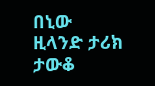በኒው ዚላንድ ታሪክ ታውቆ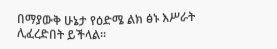በማያውቅ ሁኔታ የዕድሜ ልክ ፅኑ እሥራት ሊፈረድበት ይችላል።